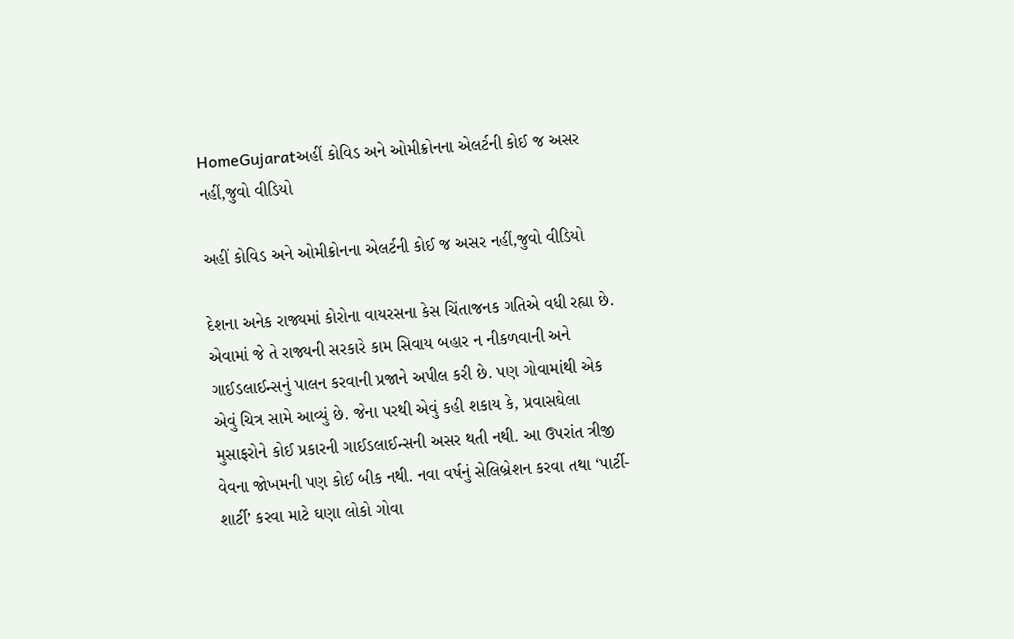HomeGujaratઅહીં કોવિડ અને ઓમીક્રોનના એલર્ટની કોઈ જ અસર નહીં,જુવો વીડિયો

અહીં કોવિડ અને ઓમીક્રોનના એલર્ટની કોઈ જ અસર નહીં,જુવો વીડિયો

દેશના અનેક રાજ્યમાં કોરોના વાયરસના કેસ ચિંતાજનક ગતિએ વધી રહ્યા છે. એવામાં જે તે રાજ્યની સરકારે કામ સિવાય બહાર ન નીકળવાની અને ગાઈડલાઈન્સનું પાલન કરવાની પ્રજાને અપીલ કરી છે. પણ ગોવામાંથી એક એવું ચિત્ર સામે આવ્યું છે. જેના પરથી એવું કહી શકાય કે, પ્રવાસઘેલા મુસાફરોને કોઈ પ્રકારની ગાઈડલાઈન્સની અસર થતી નથી. આ ઉપરાંત ત્રીજી વેવના જોખમની પણ કોઈ બીક નથી. નવા વર્ષનું સેલિબ્રેશન કરવા તથા ‘પાર્ટી-શાર્ટી’ કરવા માટે ઘણા લોકો ગોવા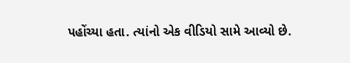પહોંચ્યા હતા. ત્યાંનો એક વીડિયો સામે આવ્યો છે.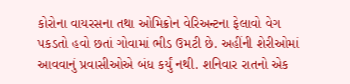કોરોના વાયરસના તથા ઓમિક્રોન વેરિઅન્ટના ફેલાવો વેગ પકડતો હવો છતાં ગોવામાં ભીડ ઉમટી છે. અહીંની શેરીઓમાં આવવાનું પ્રવાસીઓએ બંધ કર્યું નથી. શનિવાર રાતનો એક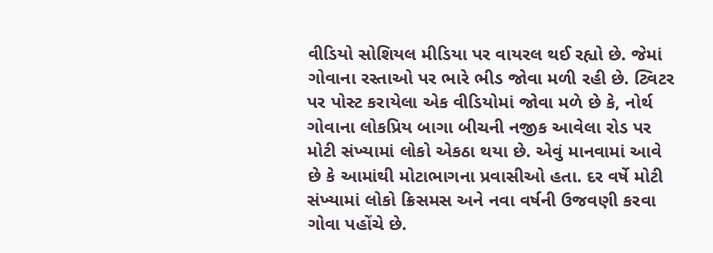વીડિયો સોશિયલ મીડિયા પર વાયરલ થઈ રહ્યો છે. જેમાં ગોવાના રસ્તાઓ પર ભારે ભીડ જોવા મળી રહી છે. ટ્વિટર પર પોસ્ટ કરાયેલા એક વીડિયોમાં જોવા મળે છે કે, નોર્થ ગોવાના લોકપ્રિય બાગા બીચની નજીક આવેલા રોડ પર મોટી સંખ્યામાં લોકો એકઠા થયા છે. એવું માનવામાં આવે છે કે આમાંથી મોટાભાગના પ્રવાસીઓ હતા. દર વર્ષે મોટી સંખ્યામાં લોકો ક્રિસમસ અને નવા વર્ષની ઉજવણી કરવા ગોવા પહોંચે છે.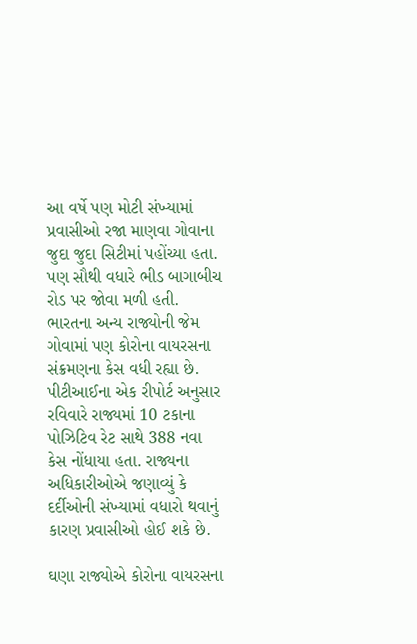આ વર્ષે પણ મોટી સંખ્યામાં પ્રવાસીઓ રજા માણવા ગોવાના જુદા જુદા સિટીમાં પહોંચ્યા હતા. પણ સૌથી વધારે ભીડ બાગાબીચ રોડ પર જોવા મળી હતી. ભારતના અન્ય રાજ્યોની જેમ ગોવામાં પણ કોરોના વાયરસના સંક્રમણના કેસ વધી રહ્યા છે. પીટીઆઈના એક રીપોર્ટ અનુસાર રવિવારે રાજ્યમાં 10 ટકાના પોઝિટિવ રેટ સાથે 388 નવા કેસ નોંધાયા હતા. રાજ્યના અધિકારીઓએ જણાવ્યું કે દર્દીઓની સંખ્યામાં વધારો થવાનું કારણ પ્રવાસીઓ હોઈ શકે છે.

ઘણા રાજ્યોએ કોરોના વાયરસના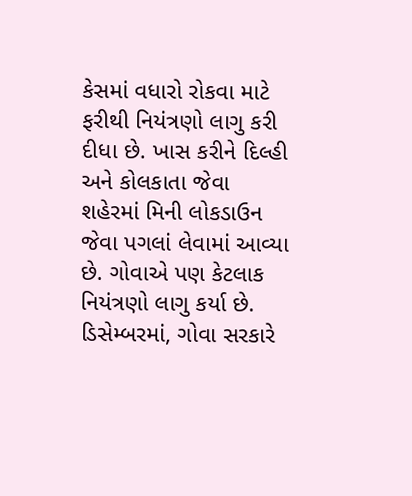કેસમાં વધારો રોકવા માટે ફરીથી નિયંત્રણો લાગુ કરી દીધા છે. ખાસ કરીને દિલ્હી અને કોલકાતા જેવા શહેરમાં મિની લોકડાઉન જેવા પગલાં લેવામાં આવ્યા છે. ગોવાએ પણ કેટલાક નિયંત્રણો લાગુ કર્યા છે. ડિસેમ્બરમાં, ગોવા સરકારે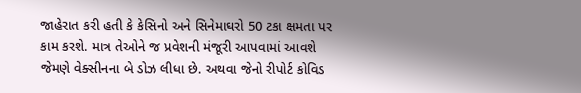જાહેરાત કરી હતી કે કેસિનો અને સિનેમાઘરો 50 ટકા ક્ષમતા પર કામ કરશે. માત્ર તેઓને જ પ્રવેશની મંજૂરી આપવામાં આવશે જેમણે વેક્સીનના બે ડોઝ લીધા છે. અથવા જેનો રીપોર્ટ કોવિડ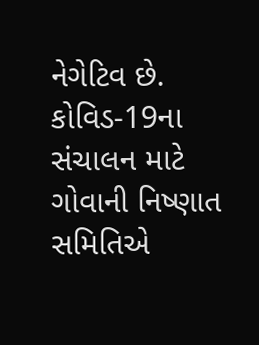નેગેટિવ છે. કોવિડ-19ના સંચાલન માટે ગોવાની નિષ્ણાત સમિતિએ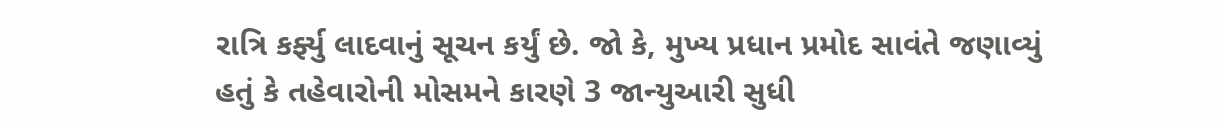રાત્રિ કર્ફ્યુ લાદવાનું સૂચન કર્યું છે. જો કે, મુખ્ય પ્રધાન પ્રમોદ સાવંતે જણાવ્યું હતું કે તહેવારોની મોસમને કારણે 3 જાન્યુઆરી સુધી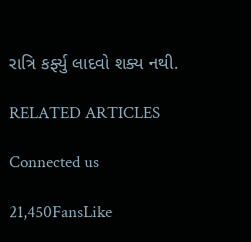રાત્રિ કર્ફ્યુ લાદવો શક્ય નથી.

RELATED ARTICLES

Connected us

21,450FansLike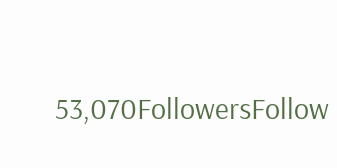53,070FollowersFollow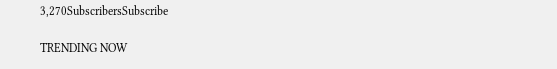3,270SubscribersSubscribe

TRENDING NOW